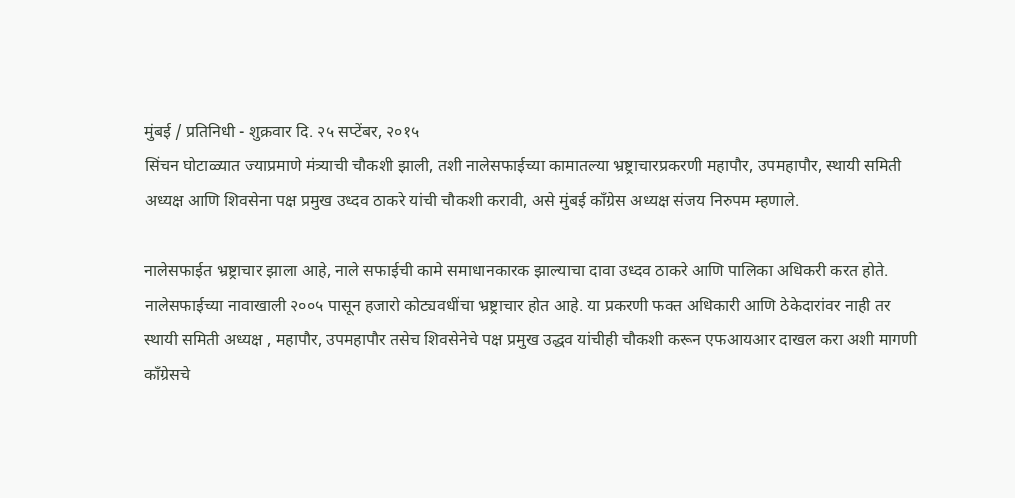मुंबई / प्रतिनिधी - शुक्रवार दि. २५ सप्टेंबर, २०१५
सिंचन घोटाळ्यात ज्याप्रमाणे मंत्र्याची चौकशी झाली, तशी नालेसफाईच्या कामातल्या भ्रष्ट्राचारप्रकरणी महापौर, उपमहापौर, स्थायी समिती अध्यक्ष आणि शिवसेना पक्ष प्रमुख उध्दव ठाकरे यांची चौकशी करावी, असे मुंबई काँग्रेस अध्यक्ष संजय निरुपम म्हणाले.

नालेसफाईत भ्रष्ट्राचार झाला आहे, नाले सफाईची कामे समाधानकारक झाल्याचा दावा उध्दव ठाकरे आणि पालिका अधिकरी करत होते. नालेसफाईच्या नावाखाली २००५ पासून हजारो कोट्यवधींचा भ्रष्ट्राचार होत आहे. या प्रकरणी फक्त अधिकारी आणि ठेकेदारांवर नाही तर स्थायी समिती अध्यक्ष , महापौर, उपमहापौर तसेच शिवसेनेचे पक्ष प्रमुख उद्धव यांचीही चौकशी करून एफआयआर दाखल करा अशी मागणी काँग्रेसचे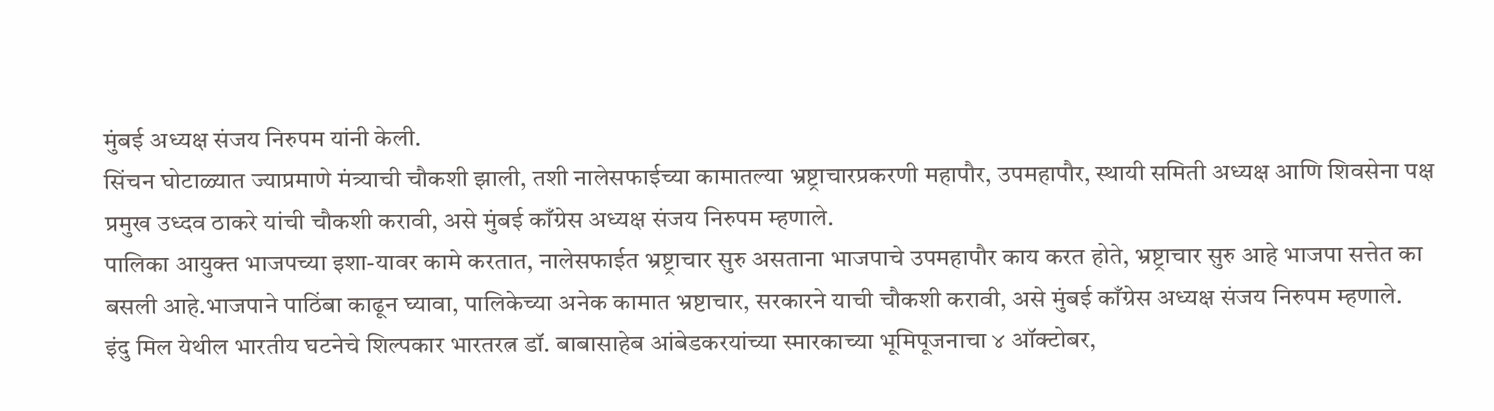मुंबई अध्यक्ष संजय निरुपम यांनी केली.
सिंचन घोटाळ्यात ज्याप्रमाणे मंत्र्याची चौकशी झाली, तशी नालेसफाईच्या कामातल्या भ्रष्ट्राचारप्रकरणी महापौर, उपमहापौर, स्थायी समिती अध्यक्ष आणि शिवसेना पक्ष प्रमुख उध्दव ठाकरे यांची चौकशी करावी, असे मुंबई काँग्रेस अध्यक्ष संजय निरुपम म्हणाले.
पालिका आयुक्त भाजपच्या इशा-यावर कामे करतात, नालेसफाईत भ्रष्ट्राचार सुरु असताना भाजपाचे उपमहापौर काय करत होते, भ्रष्ट्राचार सुरु आहे भाजपा सत्तेत का बसली आहे.भाजपाने पाठिंबा काढून घ्यावा, पालिकेच्या अनेक कामात भ्रष्टाचार, सरकारने याची चौकशी करावी, असे मुंबई काँग्रेस अध्यक्ष संजय निरुपम म्हणाले.
इंदु मिल येथील भारतीय घटनेचे शिल्पकार भारतरत्न डॉ. बाबासाहेब आंबेडकरयांच्या स्मारकाच्या भूमिपूजनाचा ४ ऑक्टोबर,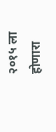२०१५ ला होणारा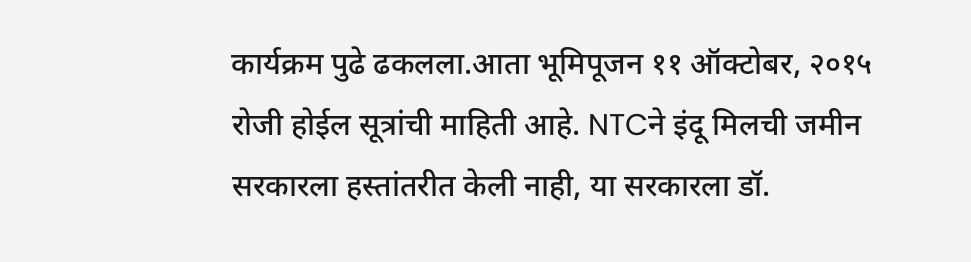कार्यक्रम पुढे ढकलला.आता भूमिपूजन ११ ऑक्टोबर, २०१५ रोजी होईल सूत्रांची माहिती आहे. NTCने इंदू मिलची जमीन सरकारला हस्तांतरीत केली नाही, या सरकारला डॉ.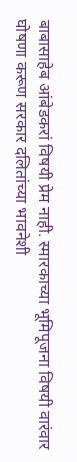बाबासाहेब आंबेडकरां विषयी प्रेम नाही. स्मारकाच्या भूमिपूजना विषयी वारंवार घोषणा करूण सरकार दलितांच्या भावनेशी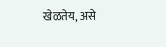खेळतेय, असे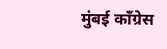मुंबई काँग्रेस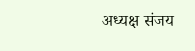अध्यक्ष संजय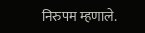निरुपम म्हणाले.